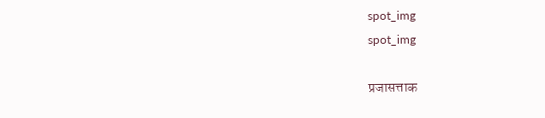spot_img
spot_img

प्रजासत्ताक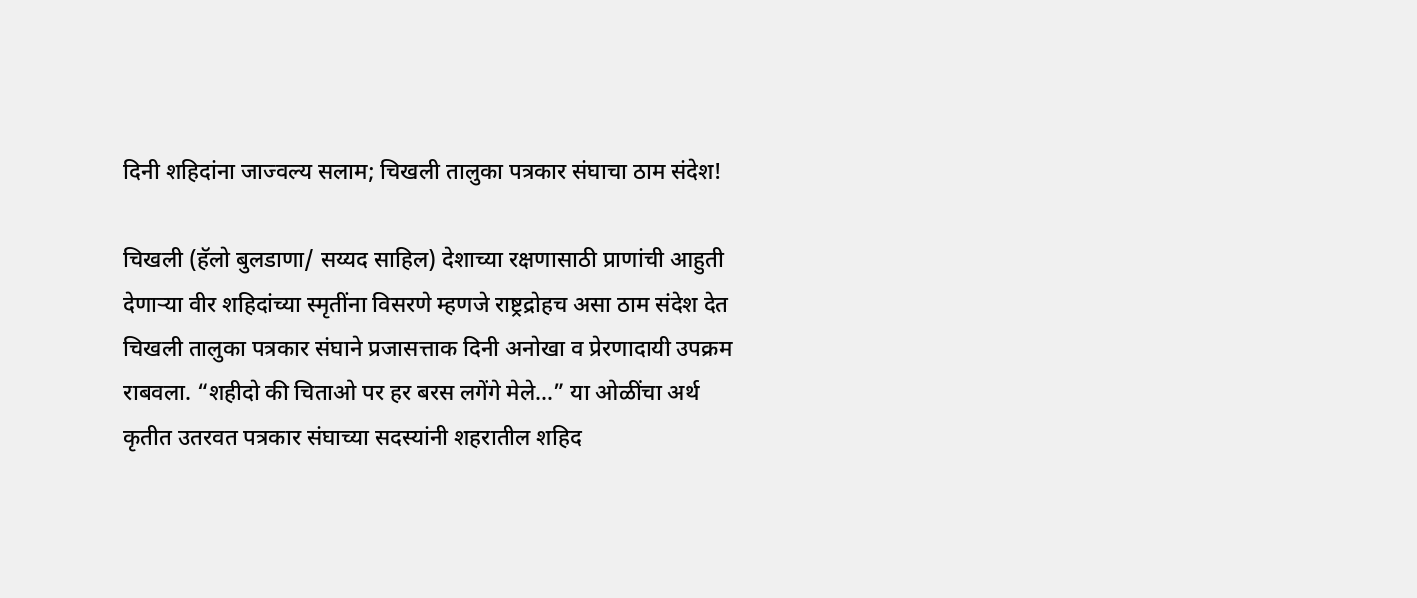दिनी शहिदांना जाज्वल्य सलाम; चिखली तालुका पत्रकार संघाचा ठाम संदेश!

चिखली (हॅलो बुलडाणा/ सय्यद साहिल) देशाच्या रक्षणासाठी प्राणांची आहुती देणाऱ्या वीर शहिदांच्या स्मृतींना विसरणे म्हणजे राष्ट्रद्रोहच असा ठाम संदेश देत चिखली तालुका पत्रकार संघाने प्रजासत्ताक दिनी अनोखा व प्रेरणादायी उपक्रम राबवला. “शहीदो की चिताओ पर हर बरस लगेंगे मेले…” या ओळींचा अर्थ कृतीत उतरवत पत्रकार संघाच्या सदस्यांनी शहरातील शहिद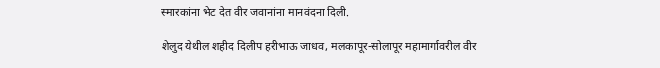स्मारकांना भेट देत वीर जवानांना मानवंदना दिली.

शेलुद येथील शहीद दिलीप हरीभाऊ जाधव, मलकापूर-सोलापूर महामार्गावरील वीर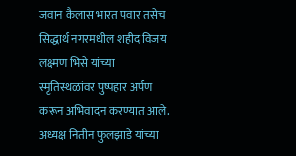जवान कैलास भारत पवार तसेच सिद्धार्थ नगरमधील शहीद विजय लक्ष्मण भिसे यांच्या स्मृतिस्थळांवर पुष्पहार अर्पण करून अभिवादन करण्यात आले. अध्यक्ष नितीन फुलझाडे यांच्या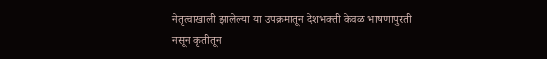नेतृत्वाखाली झालेल्या या उपक्रमातून देशभक्ती केवळ भाषणापुरती नसून कृतीतून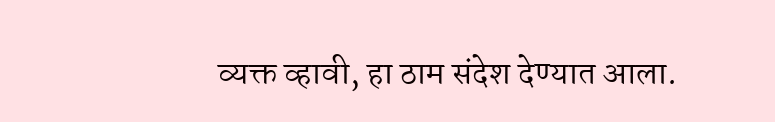व्यक्त व्हावी, हा ठाम संदेश देण्यात आला.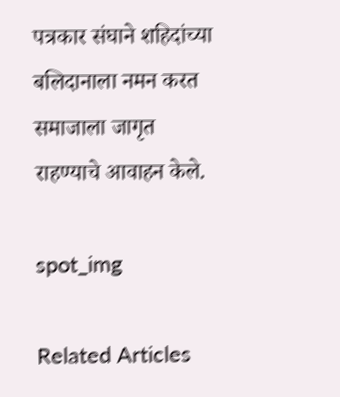पत्रकार संघाने शहिदांच्या बलिदानाला नमन करत समाजाला जागृत राहण्याचे आवाहन केले.

spot_img

Related Articles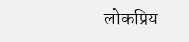लोकप्रिय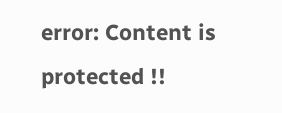error: Content is protected !!